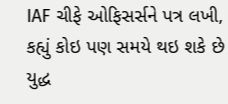IAF ચીફે ઓફિસર્સને પત્ર લખી, કહ્યું કોઇ પણ સમયે થઇ શકે છે યુદ્ધ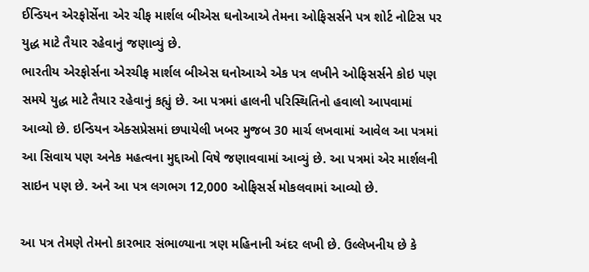ઈન્ડિયન એરફોર્સેના એર ચીફ માર્શલ બીએસ ઘનોઆએ તેમના ઓફિસર્સને પત્ર શોર્ટ નોટિસ પર યુદ્ધ માટે તૈયાર રહેવાનું જણાવ્યું છે.
ભારતીય એરફોર્સના એરચીફ માર્શલ બીએસ ઘનોઆએ એક પત્ર લખીને ઓફિસર્સને કોઇ પણ સમયે યુદ્ધ માટે તૈયાર રહેવાનું કહ્યું છે. આ પત્રમાં હાલની પરિસ્થિતિનો હવાલો આપવામાં આવ્યો છે. ઇન્ડિયન એક્સપ્રેસમાં છપાયેલી ખબર મુજબ 30 માર્ચ લખવામાં આવેલ આ પત્રમાં આ સિવાય પણ અનેક મહત્વના મુદ્દાઓ વિષે જણાવવામાં આવ્યું છે. આ પત્રમાં એર માર્શલની સાઇન પણ છે. અને આ પત્ર લગભગ 12,000 ઓફિસર્સ મોકલવામાં આવ્યો છે.

આ પત્ર તેમણે તેમનો કારભાર સંભાળ્યાના ત્રણ મહિનાની અંદર લખી છે. ઉલ્લેખનીય છે કે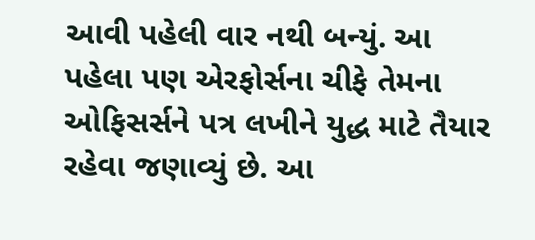આવી પહેલી વાર નથી બન્યું. આ પહેલા પણ એરફોર્સના ચીફે તેમના ઓફિસર્સને પત્ર લખીને યુદ્ધ માટે તૈયાર રહેવા જણાવ્યું છે. આ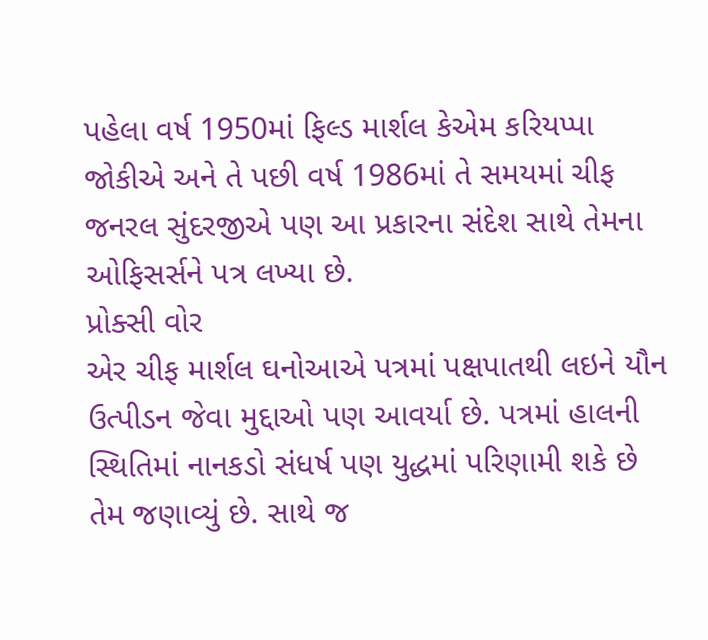પહેલા વર્ષ 1950માં ફિલ્ડ માર્શલ કેએમ કરિયપ્પા જોકીએ અને તે પછી વર્ષ 1986માં તે સમયમાં ચીફ જનરલ સુંદરજીએ પણ આ પ્રકારના સંદેશ સાથે તેમના ઓફિસર્સને પત્ર લખ્યા છે.
પ્રોક્સી વોર
એર ચીફ માર્શલ ઘનોઆએ પત્રમાં પક્ષપાતથી લઇને યૌન ઉત્પીડન જેવા મુદ્દાઓ પણ આવર્યા છે. પત્રમાં હાલની સ્થિતિમાં નાનકડો સંધર્ષ પણ યુદ્ધમાં પરિણામી શકે છે તેમ જણાવ્યું છે. સાથે જ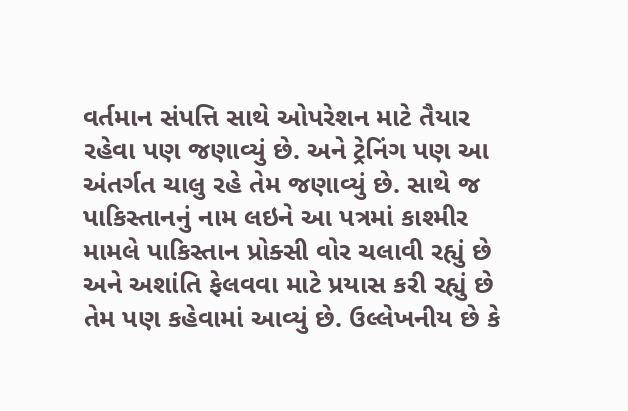વર્તમાન સંપત્તિ સાથે ઓપરેશન માટે તૈયાર રહેવા પણ જણાવ્યું છે. અને ટ્રેનિંગ પણ આ અંતર્ગત ચાલુ રહે તેમ જણાવ્યું છે. સાથે જ પાકિસ્તાનનું નામ લઇને આ પત્રમાં કાશ્મીર મામલે પાકિસ્તાન પ્રોક્સી વોર ચલાવી રહ્યું છે અને અશાંતિ ફેલવવા માટે પ્રયાસ કરી રહ્યું છે તેમ પણ કહેવામાં આવ્યું છે. ઉલ્લેખનીય છે કે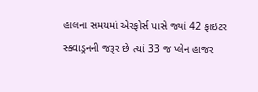હાલના સમયમાં એરફોર્સ પાસે જ્યાં 42 ફાઇટર સ્ક્વાડ્રનની જરૂર છે ત્યાં 33 જ પ્લેન હાજર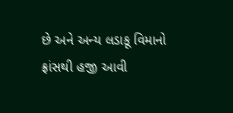છે અને અન્ય લડાકૂ વિમાનો ફ્રાંસથી હજી આવી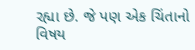રહ્યા છે. જે પણ એક ચિંતાનો વિષય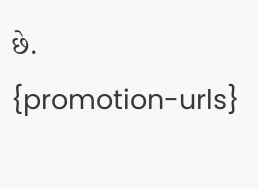છે.
{promotion-urls}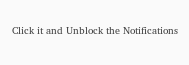Click it and Unblock the Notifications